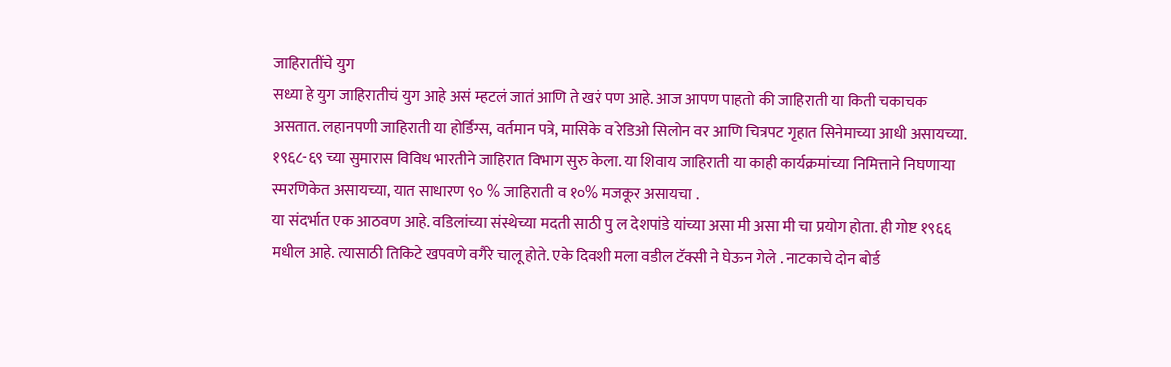जाहिरातींचे युग
सध्या हे युग जाहिरातीचं युग आहे असं म्हटलं जातं आणि ते खरं पण आहे. आज आपण पाहतो की जाहिराती या किती चकाचक असतात. लहानपणी जाहिराती या होर्डिंग्स, वर्तमान पत्रे, मासिके व रेडिओ सिलोन वर आणि चित्रपट गृहात सिनेमाच्या आधी असायच्या. १९६८-६९ च्या सुमारास विविध भारतीने जाहिरात विभाग सुरु केला. या शिवाय जाहिराती या काही कार्यक्रमांच्या निमित्ताने निघणाऱ्या स्मरणिकेत असायच्या, यात साधारण ९० % जाहिराती व १०% मजकूर असायचा .
या संदर्भात एक आठवण आहे. वडिलांच्या संस्थेच्या मदती साठी पु ल देशपांडे यांच्या असा मी असा मी चा प्रयोग होता. ही गोष्ट १९६६ मधील आहे. त्यासाठी तिकिटे खपवणे वगैरे चालू होते. एके दिवशी मला वडील टॅक्सी ने घेऊन गेले . नाटकाचे दोन बोर्ड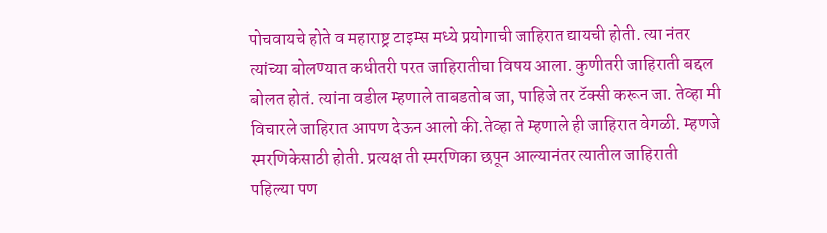पोचवायचे होते व महाराष्ट्र टाइम्स मध्ये प्रयोगाची जाहिरात द्यायची होती. त्या नंतर त्यांच्या बोलण्यात कधीतरी परत जाहिरातीचा विषय आला. कुणीतरी जाहिराती बद्दल बोलत होतं. त्यांना वडील म्हणाले ताबडतोब जा, पाहिजे तर टॅक्सी करून जा. तेव्हा मी विचारले जाहिरात आपण देऊन आलो की.तेव्हा ते म्हणाले ही जाहिरात वेगळी. म्हणजे स्मरणिकेसाठी होती. प्रत्यक्ष ती स्मरणिका छपून आल्यानंतर त्यातील जाहिराती पहिल्या पण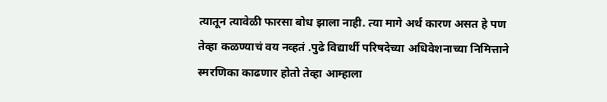त्यातून त्यावेळी फारसा बोध झाला नाही. त्या मागे अर्थ कारण असत हे पण तेव्हा कळण्याचं वय नव्हतं .पुढे विद्यार्थी परिषदेच्या अधिवेशनाच्या निमित्ताने स्मरणिका काढणार होतो तेव्हा आम्हाला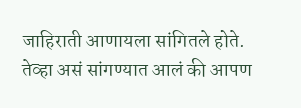जाहिराती आणायला सांगितले होते. तेव्हा असं सांगण्यात आलं की आपण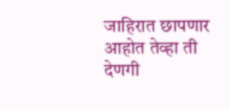जाहिरात छापणार आहोत तेव्हा ती देणगी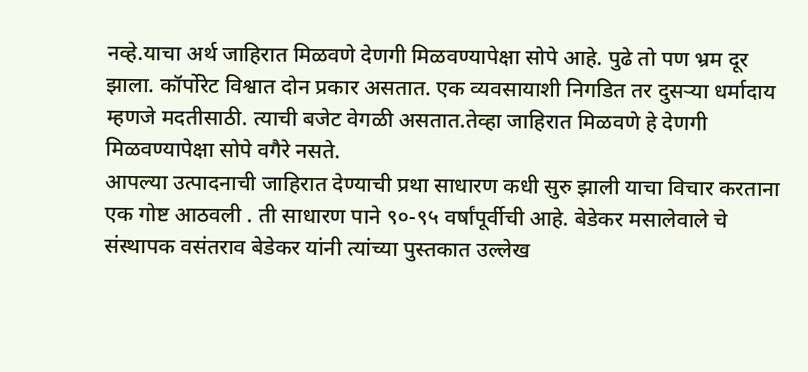नव्हे.याचा अर्थ जाहिरात मिळवणे देणगी मिळवण्यापेक्षा सोपे आहे. पुढे तो पण भ्रम दूर झाला. कॉर्पोरेट विश्वात दोन प्रकार असतात. एक व्यवसायाशी निगडित तर दुसऱ्या धर्मादाय म्हणजे मदतीसाठी. त्याची बजेट वेगळी असतात.तेव्हा जाहिरात मिळवणे हे देणगी मिळवण्यापेक्षा सोपे वगैरे नसते.
आपल्या उत्पादनाची जाहिरात देण्याची प्रथा साधारण कधी सुरु झाली याचा विचार करताना एक गोष्ट आठवली . ती साधारण पाने ९०-९५ वर्षांपूर्वीची आहे. बेडेकर मसालेवाले चे संस्थापक वसंतराव बेडेकर यांनी त्यांच्या पुस्तकात उल्लेख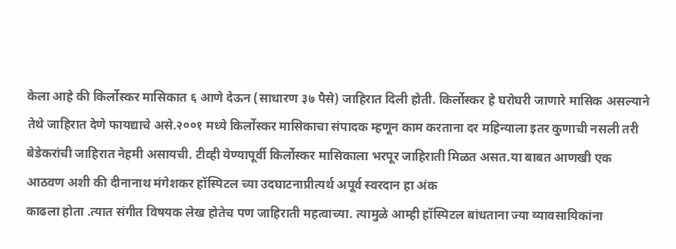केला आहे की किर्लोस्कर मासिकात ६ आणे देऊन (साधारण ३७ पैसे) जाहिरात दिली होती. किर्लोस्कर हे घरोघरी जाणारे मासिक असल्याने तेथे जाहिरात देणे फायद्याचे असे.२००१ मध्ये किर्लोस्कर मासिकाचा संपादक म्हणून काम करताना दर महिन्याला इतर कुणाची नसली तरी बेडेकरांची जाहिरात नेहमी असायची. टीव्ही येण्यापूर्वी किर्लोस्कर मासिकाला भरपूर जाहिराती मिळत असत.या बाबत आणखी एक आठवण अशी की दीनानाथ मंगेशकर हॉस्पिटल च्या उदघाटनाप्रीत्यर्थ अपूर्व स्वरदान हा अंक
काढला होता .त्यात संगीत विषयक लेख होतेच पण जाहिराती महत्वाच्या. त्यामुळे आम्ही हॉस्पिटल बांधताना ज्या व्यावसायिकांना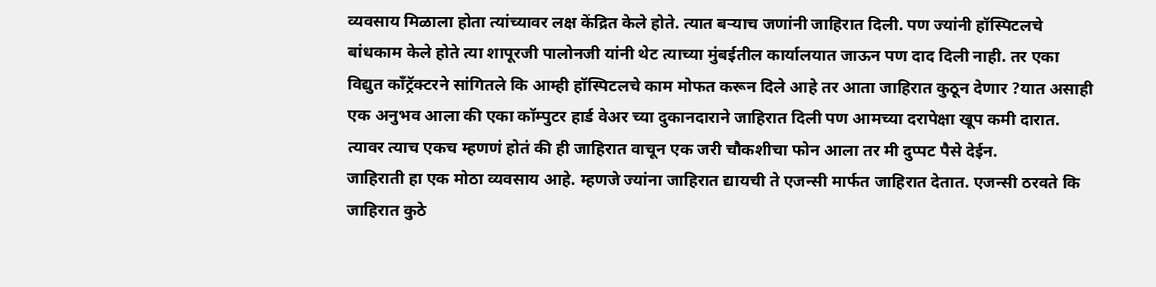व्यवसाय मिळाला होता त्यांच्यावर लक्ष केंद्रित केले होते. त्यात बऱ्याच जणांनी जाहिरात दिली. पण ज्यांनी हॉस्पिटलचे बांधकाम केले होते त्या शापूरजी पालोनजी यांनी थेट त्याच्या मुंबईतील कार्यालयात जाऊन पण दाद दिली नाही. तर एका विद्युत काँट्रॅक्टरने सांगितले कि आम्ही हॉस्पिटलचे काम मोफत करून दिले आहे तर आता जाहिरात कुठून देणार ?यात असाही एक अनुभव आला की एका कॉम्पुटर हार्ड वेअर च्या दुकानदाराने जाहिरात दिली पण आमच्या दरापेक्षा खूप कमी दारात. त्यावर त्याच एकच म्हणणं होतं की ही जाहिरात वाचून एक जरी चौकशीचा फोन आला तर मी दुप्पट पैसे देईन.
जाहिराती हा एक मोठा व्यवसाय आहे. म्हणजे ज्यांना जाहिरात द्यायची ते एजन्सी मार्फत जाहिरात देतात. एजन्सी ठरवते कि जाहिरात कुठे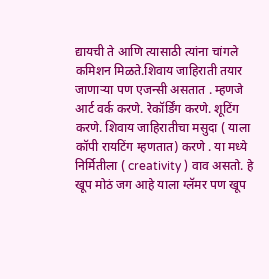द्यायची ते आणि त्यासाठी त्यांना चांगले कमिशन मिळते.शिवाय जाहिराती तयार जाणाऱ्या पण एजन्सी असतात . म्हणजे आर्ट वर्क करणे. रेकॉर्डिंग करणे. शूटिंग करणे. शिवाय जाहिरातीचा मसुदा ( याला कॉपी रायटिंग म्हणतात) करणे . या मध्ये निर्मितीला ( creativity ) वाव असतो. हे खूप मोठं जग आहे याला ग्लॅमर पण खूप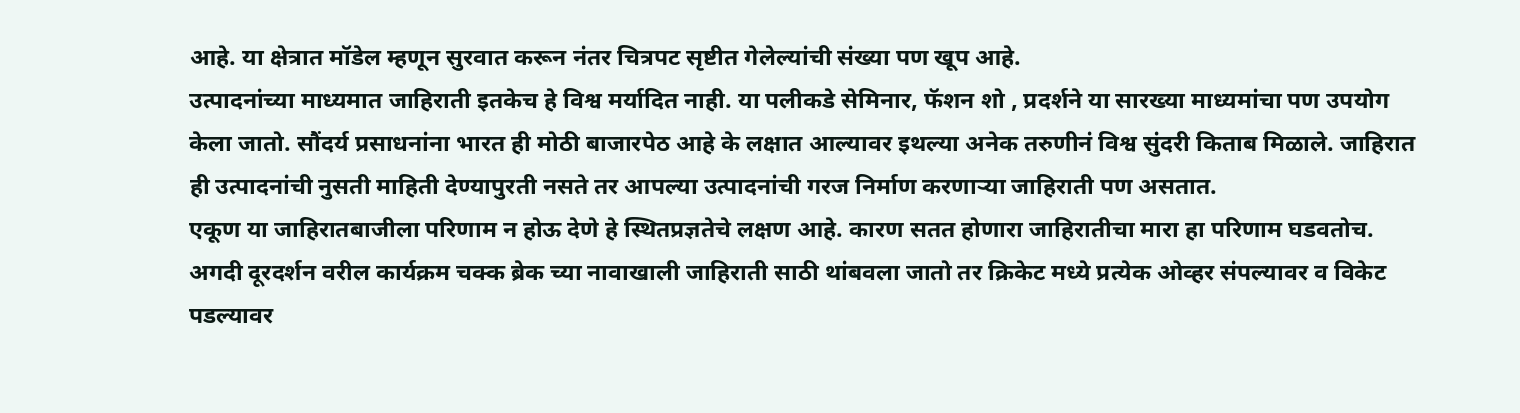आहे. या क्षेत्रात मॉडेल म्हणून सुरवात करून नंतर चित्रपट सृष्टीत गेलेल्यांची संख्या पण खूप आहे.
उत्पादनांच्या माध्यमात जाहिराती इतकेच हे विश्व मर्यादित नाही. या पलीकडे सेमिनार, फॅशन शो , प्रदर्शने या सारख्या माध्यमांचा पण उपयोग केला जातो. सौंदर्य प्रसाधनांना भारत ही मोठी बाजारपेठ आहे के लक्षात आल्यावर इथल्या अनेक तरुणीनं विश्व सुंदरी किताब मिळाले. जाहिरात ही उत्पादनांची नुसती माहिती देण्यापुरती नसते तर आपल्या उत्पादनांची गरज निर्माण करणाऱ्या जाहिराती पण असतात.
एकूण या जाहिरातबाजीला परिणाम न होऊ देणे हे स्थितप्रज्ञतेचे लक्षण आहे. कारण सतत होणारा जाहिरातीचा मारा हा परिणाम घडवतोच. अगदी दूरदर्शन वरील कार्यक्रम चक्क ब्रेक च्या नावाखाली जाहिराती साठी थांबवला जातो तर क्रिकेट मध्ये प्रत्येक ओव्हर संपल्यावर व विकेट पडल्यावर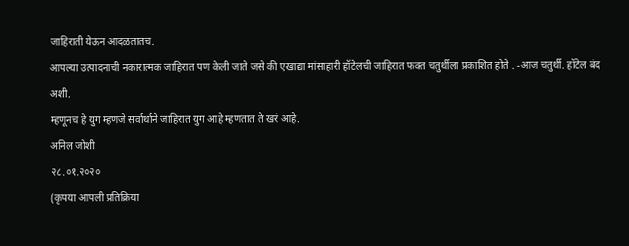जाहिराती येऊन आदळतातच.
आपल्या उत्पादनाची नकारात्मक जाहिरात पण केली जाते जसे की एखाद्या मांसाहारी हॉटेलची जाहिरात फक्त चतुर्थीला प्रकाशित होते . -आज चतुर्थी. हॉटेल बंद अशी.
म्हणूनच हे युग म्हणजे सर्वार्थाने जाहिरात युग आहे म्हणतात ते खरं आहे.
अनिल जोशी
२८.०१.२०२०
(कृपया आपली प्रतिक्रिया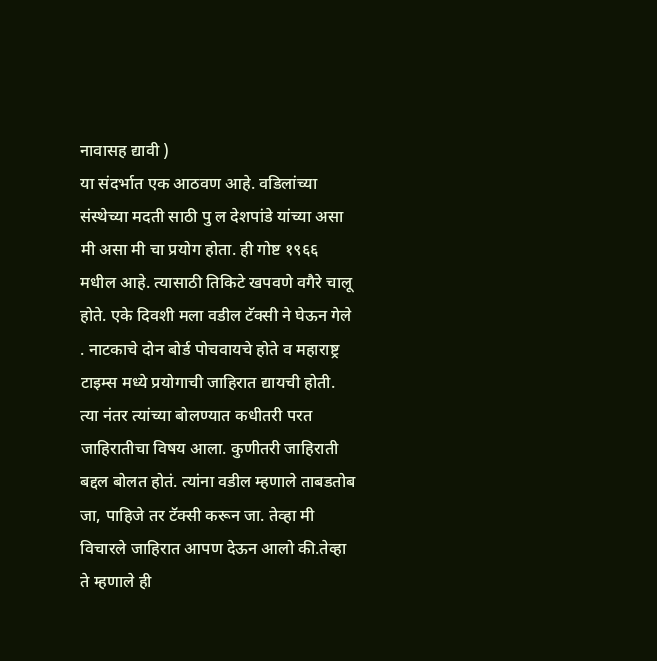नावासह द्यावी )
या संदर्भात एक आठवण आहे. वडिलांच्या संस्थेच्या मदती साठी पु ल देशपांडे यांच्या असा मी असा मी चा प्रयोग होता. ही गोष्ट १९६६ मधील आहे. त्यासाठी तिकिटे खपवणे वगैरे चालू होते. एके दिवशी मला वडील टॅक्सी ने घेऊन गेले . नाटकाचे दोन बोर्ड पोचवायचे होते व महाराष्ट्र टाइम्स मध्ये प्रयोगाची जाहिरात द्यायची होती. त्या नंतर त्यांच्या बोलण्यात कधीतरी परत जाहिरातीचा विषय आला. कुणीतरी जाहिराती बद्दल बोलत होतं. त्यांना वडील म्हणाले ताबडतोब जा, पाहिजे तर टॅक्सी करून जा. तेव्हा मी विचारले जाहिरात आपण देऊन आलो की.तेव्हा ते म्हणाले ही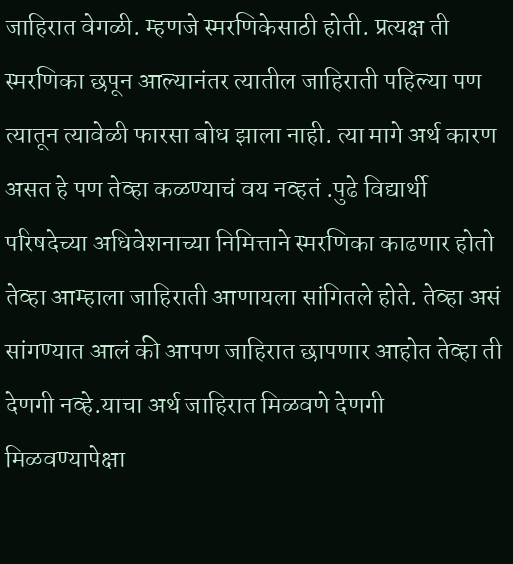जाहिरात वेगळी. म्हणजे स्मरणिकेसाठी होती. प्रत्यक्ष ती स्मरणिका छपून आल्यानंतर त्यातील जाहिराती पहिल्या पण त्यातून त्यावेळी फारसा बोध झाला नाही. त्या मागे अर्थ कारण असत हे पण तेव्हा कळण्याचं वय नव्हतं .पुढे विद्यार्थी परिषदेच्या अधिवेशनाच्या निमित्ताने स्मरणिका काढणार होतो तेव्हा आम्हाला जाहिराती आणायला सांगितले होते. तेव्हा असं सांगण्यात आलं की आपण जाहिरात छापणार आहोत तेव्हा ती देणगी नव्हे.याचा अर्थ जाहिरात मिळवणे देणगी मिळवण्यापेक्षा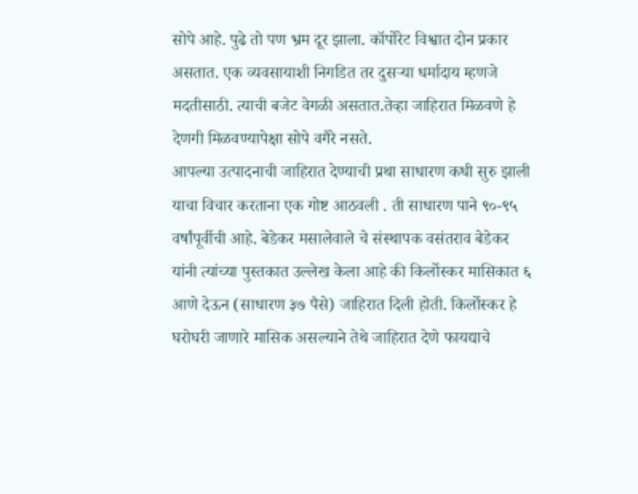सोपे आहे. पुढे तो पण भ्रम दूर झाला. कॉर्पोरेट विश्वात दोन प्रकार असतात. एक व्यवसायाशी निगडित तर दुसऱ्या धर्मादाय म्हणजे मदतीसाठी. त्याची बजेट वेगळी असतात.तेव्हा जाहिरात मिळवणे हे देणगी मिळवण्यापेक्षा सोपे वगैरे नसते.
आपल्या उत्पादनाची जाहिरात देण्याची प्रथा साधारण कधी सुरु झाली याचा विचार करताना एक गोष्ट आठवली . ती साधारण पाने ९०-९५ वर्षांपूर्वीची आहे. बेडेकर मसालेवाले चे संस्थापक वसंतराव बेडेकर यांनी त्यांच्या पुस्तकात उल्लेख केला आहे की किर्लोस्कर मासिकात ६ आणे देऊन (साधारण ३७ पैसे) जाहिरात दिली होती. किर्लोस्कर हे घरोघरी जाणारे मासिक असल्याने तेथे जाहिरात देणे फायद्याचे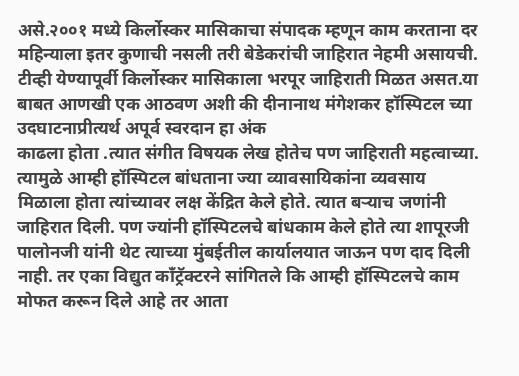असे.२००१ मध्ये किर्लोस्कर मासिकाचा संपादक म्हणून काम करताना दर महिन्याला इतर कुणाची नसली तरी बेडेकरांची जाहिरात नेहमी असायची. टीव्ही येण्यापूर्वी किर्लोस्कर मासिकाला भरपूर जाहिराती मिळत असत.या बाबत आणखी एक आठवण अशी की दीनानाथ मंगेशकर हॉस्पिटल च्या उदघाटनाप्रीत्यर्थ अपूर्व स्वरदान हा अंक
काढला होता .त्यात संगीत विषयक लेख होतेच पण जाहिराती महत्वाच्या. त्यामुळे आम्ही हॉस्पिटल बांधताना ज्या व्यावसायिकांना व्यवसाय मिळाला होता त्यांच्यावर लक्ष केंद्रित केले होते. त्यात बऱ्याच जणांनी जाहिरात दिली. पण ज्यांनी हॉस्पिटलचे बांधकाम केले होते त्या शापूरजी पालोनजी यांनी थेट त्याच्या मुंबईतील कार्यालयात जाऊन पण दाद दिली नाही. तर एका विद्युत काँट्रॅक्टरने सांगितले कि आम्ही हॉस्पिटलचे काम मोफत करून दिले आहे तर आता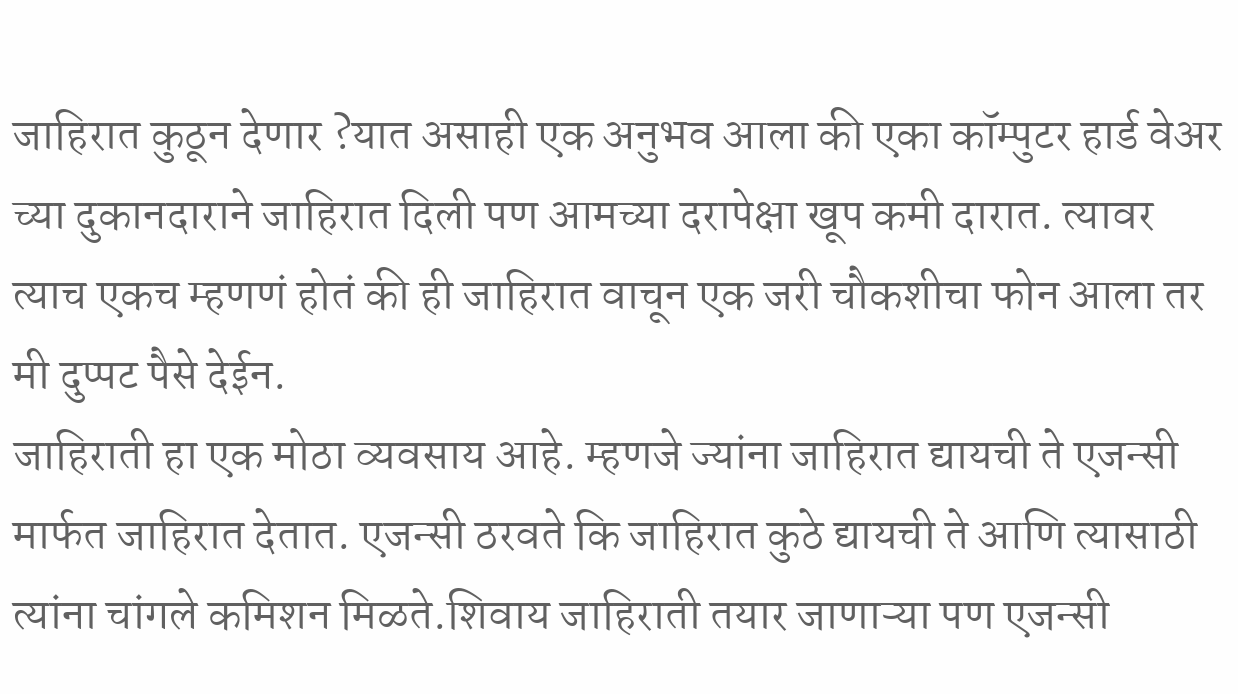जाहिरात कुठून देणार ?यात असाही एक अनुभव आला की एका कॉम्पुटर हार्ड वेअर च्या दुकानदाराने जाहिरात दिली पण आमच्या दरापेक्षा खूप कमी दारात. त्यावर त्याच एकच म्हणणं होतं की ही जाहिरात वाचून एक जरी चौकशीचा फोन आला तर मी दुप्पट पैसे देईन.
जाहिराती हा एक मोठा व्यवसाय आहे. म्हणजे ज्यांना जाहिरात द्यायची ते एजन्सी मार्फत जाहिरात देतात. एजन्सी ठरवते कि जाहिरात कुठे द्यायची ते आणि त्यासाठी त्यांना चांगले कमिशन मिळते.शिवाय जाहिराती तयार जाणाऱ्या पण एजन्सी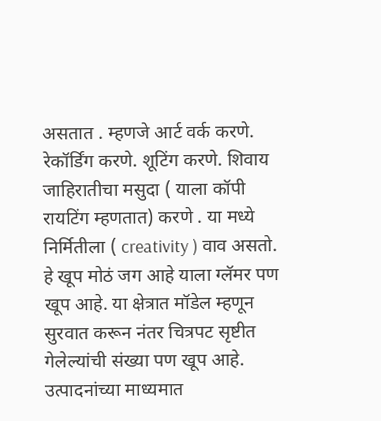असतात . म्हणजे आर्ट वर्क करणे. रेकॉर्डिंग करणे. शूटिंग करणे. शिवाय जाहिरातीचा मसुदा ( याला कॉपी रायटिंग म्हणतात) करणे . या मध्ये निर्मितीला ( creativity ) वाव असतो. हे खूप मोठं जग आहे याला ग्लॅमर पण खूप आहे. या क्षेत्रात मॉडेल म्हणून सुरवात करून नंतर चित्रपट सृष्टीत गेलेल्यांची संख्या पण खूप आहे.
उत्पादनांच्या माध्यमात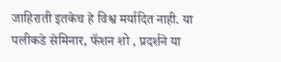जाहिराती इतकेच हे विश्व मर्यादित नाही. या पलीकडे सेमिनार, फॅशन शो , प्रदर्शने या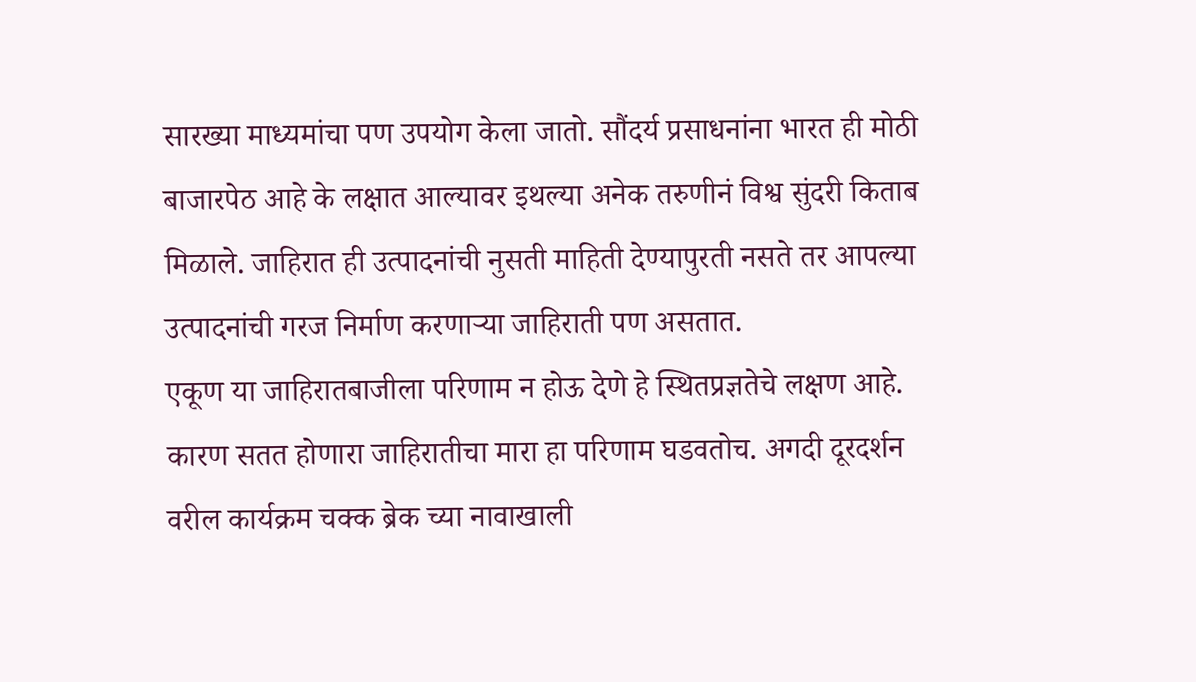सारख्या माध्यमांचा पण उपयोग केला जातो. सौंदर्य प्रसाधनांना भारत ही मोठी बाजारपेठ आहे के लक्षात आल्यावर इथल्या अनेक तरुणीनं विश्व सुंदरी किताब मिळाले. जाहिरात ही उत्पादनांची नुसती माहिती देण्यापुरती नसते तर आपल्या उत्पादनांची गरज निर्माण करणाऱ्या जाहिराती पण असतात.
एकूण या जाहिरातबाजीला परिणाम न होऊ देणे हे स्थितप्रज्ञतेचे लक्षण आहे. कारण सतत होणारा जाहिरातीचा मारा हा परिणाम घडवतोच. अगदी दूरदर्शन वरील कार्यक्रम चक्क ब्रेक च्या नावाखाली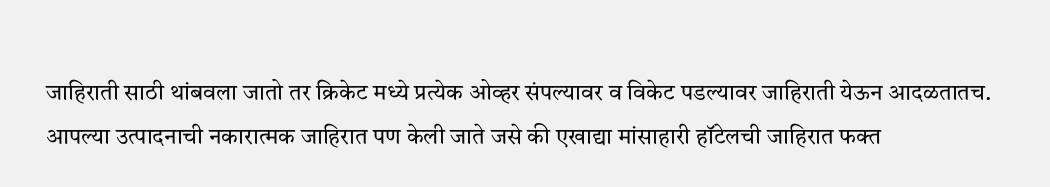जाहिराती साठी थांबवला जातो तर क्रिकेट मध्ये प्रत्येक ओव्हर संपल्यावर व विकेट पडल्यावर जाहिराती येऊन आदळतातच.
आपल्या उत्पादनाची नकारात्मक जाहिरात पण केली जाते जसे की एखाद्या मांसाहारी हॉटेलची जाहिरात फक्त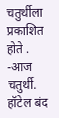चतुर्थीला प्रकाशित होते . -आज चतुर्थी. हॉटेल बंद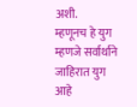अशी.
म्हणूनच हे युग म्हणजे सर्वार्थाने जाहिरात युग आहे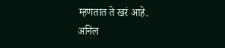म्हणतात ते खरं आहे.
अनिल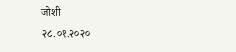जोशी
२८.०१.२०२०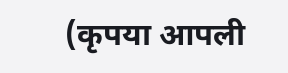(कृपया आपली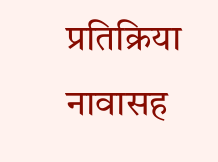प्रतिक्रिया नावासह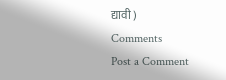द्यावी )
Comments
Post a Comment